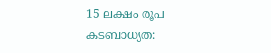15 ലക്ഷം രൂപ കടബാധ്യത: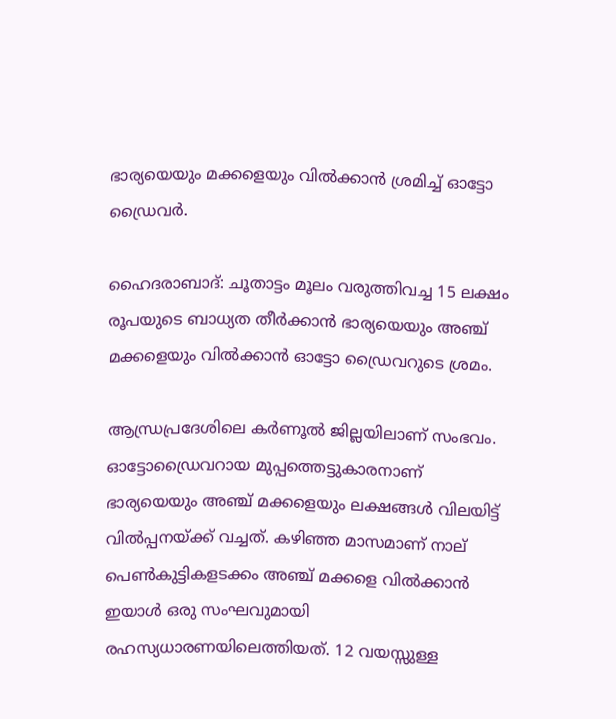ഭാര്യയെയും മക്കളെയും വില്‍ക്കാന്‍ ശ്രമിച്ച് ഓട്ടോ ഡ്രൈവര്‍.

ഹൈദരാബാദ്: ചൂതാട്ടം മൂലം വരുത്തിവച്ച 15 ലക്ഷം രൂപയുടെ ബാധ്യത തീര്‍ക്കാന്‍ ഭാര്യയെയും അഞ്ച് മക്കളെയും വില്‍ക്കാന്‍ ഓട്ടോ ഡ്രൈവറുടെ ശ്രമം.

ആന്ധ്രപ്രദേശിലെ കർണൂൽ ജില്ലയിലാണ് സംഭവം. ഓട്ടോഡ്രൈവറായ മുപ്പത്തെട്ടുകാരനാണ് ഭാര്യയെയും അഞ്ച് മക്കളെയും ലക്ഷങ്ങള്‍ വിലയിട്ട് വില്‍പ്പനയ്ക്ക് വച്ചത്. കഴിഞ്ഞ മാസമാണ് നാല് പെണ്‍കുട്ടികളടക്കം അഞ്ച് മക്കളെ വില്‍ക്കാന്‍ ഇയാള്‍ ഒരു സംഘവുമായി രഹസ്യധാരണയിലെത്തിയത്. 12 വയസ്സുള്ള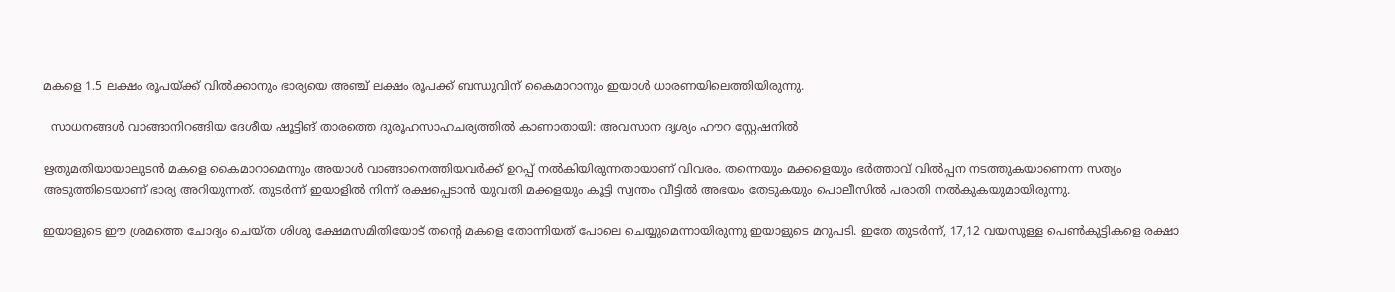മകളെ 1.5 ലക്ഷം രൂപയ്ക്ക് വില്‍ക്കാനും ഭാര്യയെ അഞ്ച് ലക്ഷം രൂപക്ക് ബന്ധുവിന് കൈമാറാനും ഇയാള്‍ ധാരണയിലെത്തിയിരുന്നു.

  സാധനങ്ങൾ വാങ്ങാനിറങ്ങിയ ദേശീയ ഷൂട്ടിങ് താരത്തെ ദുരൂഹസാഹചര്യത്തിൽ കാണാതായി: അവസാന ദൃശ്യം ഹൗറ സ്റ്റേഷനിൽ

ഋതുമതിയായാലുടന്‍ മകളെ കൈമാറാമെന്നും അയാള്‍ വാങ്ങാനെത്തിയവര്‍ക്ക് ഉറപ്പ് നല്‍കിയിരുന്നതായാണ് വിവരം. തന്നെയും മക്കളെയും ഭര്‍ത്താവ് വില്‍പ്പന നടത്തുകയാണെന്ന സത്യം അടുത്തിടെയാണ് ഭാര്യ അറിയുന്നത്. തുടര്‍ന്ന് ഇയാളില്‍ നിന്ന് രക്ഷപ്പെടാന്‍ യുവതി മക്കളയും കൂട്ടി സ്വന്തം വീട്ടിൽ അഭയം തേടുകയും പൊലീസില്‍ പരാതി നല്‍കുകയുമായിരുന്നു.

ഇയാളുടെ ഈ ശ്രമത്തെ ചോദ്യം ചെയ്ത ശിശു ക്ഷേമസമിതിയോട് തന്‍റെ മകളെ തോന്നിയത് പോലെ ചെയ്യുമെന്നായിരുന്നു ഇയാളുടെ മറുപടി. ഇതേ തുടര്‍ന്ന്, 17,12 വയസുള്ള പെണ്‍കുട്ടികളെ രക്ഷാ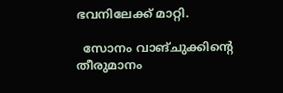ഭവനിലേക്ക് മാറ്റി.

  സോനം വാങ്ചുക്കിന്റെ തീരുമാനം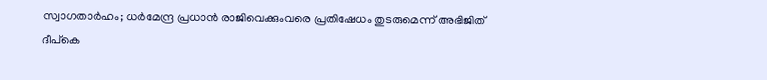സ്വാഗതാർഹം; ധർമേന്ദ്ര പ്രധാൻ രാജിവെക്കുംവരെ പ്രതിഷേധം തുടരുമെന്ന് അഭിജിത് ദീപ്കെ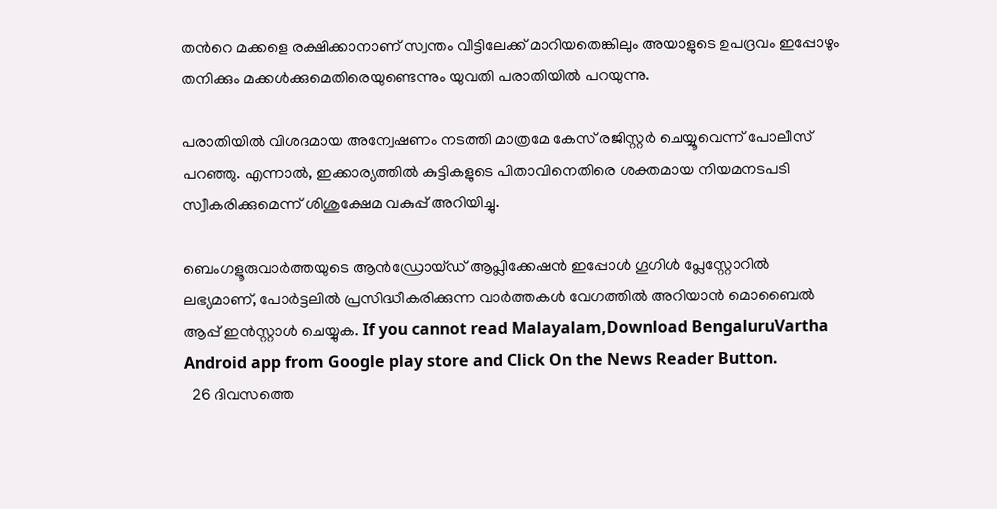തന്‍റെ മക്കളെ രക്ഷിക്കാനാണ് സ്വന്തം വീട്ടിലേക്ക് മാറിയതെങ്കിലും അയാളുടെ ഉപദ്രവം ഇപ്പോഴും തനിക്കും മക്കള്‍ക്കുമെതിരെയുണ്ടെന്നും യുവതി പരാതിയില്‍ പറയുന്നു.

പരാതിയില്‍ വിശദമായ അന്വേഷണം നടത്തി മാത്രമേ കേസ് രജിസ്റ്റര്‍ ചെയ്യൂവെന്ന് പോലീസ് പറഞ്ഞു. എന്നാല്‍, ഇക്കാര്യത്തില്‍ കുട്ടികളുടെ പിതാവിനെതിരെ ശക്തമായ നിയമനടപടി സ്വീകരിക്കുമെന്ന് ശിശുക്ഷേമ വകുപ്പ് അറിയിച്ചു.

ബെംഗളൂരുവാർത്തയുടെ ആൻഡ്രോയ്ഡ് ആപ്ലിക്കേഷൻ ഇപ്പോൾ ഗൂഗിൾ പ്ലേസ്റ്റോറിൽ ലഭ്യമാണ്, പോർട്ടലിൽ പ്രസിദ്ധീകരിക്കുന്ന വാർത്തകൾ വേഗത്തിൽ അറിയാൻ മൊബൈൽ ആപ്പ് ഇൻസ്റ്റാൾ ചെയ്യുക. If you cannot read Malayalam,Download BengaluruVartha Android app from Google play store and Click On the News Reader Button.
  26 ദിവസത്തെ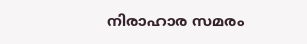നിരാഹാര സമരം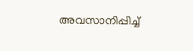അവസാനിപ്പിച്ച്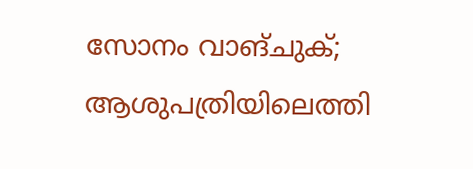സോനം വാങ്ചുക്; ആശുപത്രിയിലെത്തി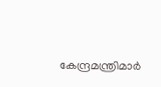കേന്ദ്രമന്ത്രിമാര്‍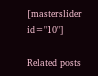[masterslider id="10"]

Related posts